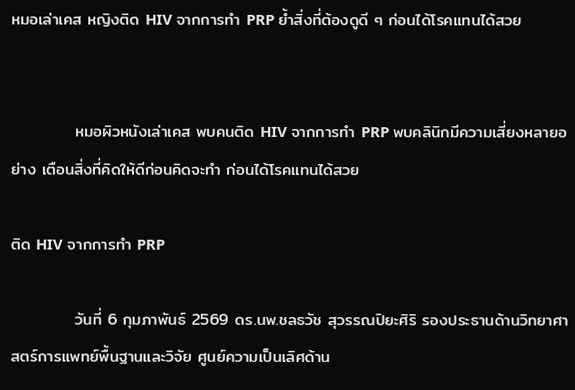หมอเล่าเคส หญิงติด HIV จากการทำ PRP ย้ำสิ่งที่ต้องดูดี ๆ ก่อนได้โรคแทนได้สวย


           หมอผิวหนังเล่าเคส พบคนติด HIV จากการทำ PRP พบคลินิกมีความเสี่ยงหลายอย่าง เตือนสิ่งที่คิดให้ดีก่อนคิดจะทำ ก่อนได้โรคแทนได้สวย

ติด HIV จากการทำ PRP

           วันที่ 6 กุมภาพันธ์ 2569 ดร.นพ.ชลธวัช สุวรรณปิยะศิริ รองประธานด้านวิทยาศาสตร์การแพทย์พื้นฐานและวิจัย ศูนย์ความเป็นเลิศด้าน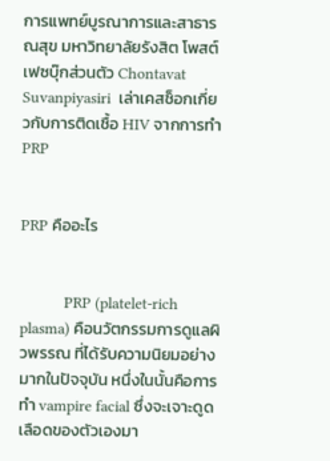การแพทย์บูรณาการและสาธารณสุข มหาวิทยาลัยรังสิต โพสต์เฟซบุ๊กส่วนตัว Chontavat Suvanpiyasiri  เล่าเคสช็อกเกี่ยวกับการติดเชื้อ HIV จากการทำ  PRP


PRP คืออะไร


           PRP (platelet-rich plasma) คือนวัตกรรมการดูแลผิวพรรณ ที่ได้รับความนิยมอย่างมากในปัจจุบัน หนึ่งในนั้นคือการทำ vampire facial ซึ่งจะเจาะดูดเลือดของตัวเองมา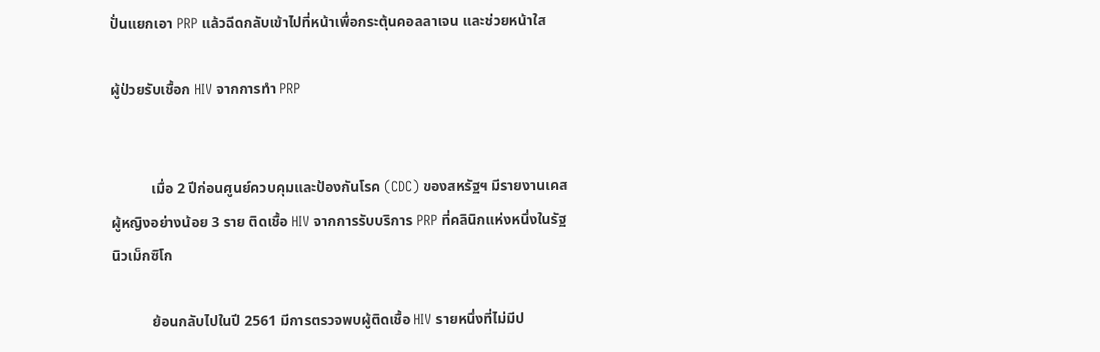ปั่นแยกเอา PRP แล้วฉีดกลับเข้าไปที่หน้าเพื่อกระตุ้นคอลลาเจน และช่วยหน้าใส

ผู้ป่วยรับเชื้อก HIV จากการทำ PRP


           เมื่อ 2 ปีก่อนศูนย์ควบคุมและป้องกันโรค (CDC) ของสหรัฐฯ มีรายงานเคสผู้หญิงอย่างน้อย 3 ราย ติดเชื้อ HIV จากการรับบริการ PRP ที่คลินิกแห่งหนึ่งในรัฐนิวเม็กซิโก

           ย้อนกลับไปในปี 2561 มีการตรวจพบผู้ติดเชื้อ HIV รายหนึ่งที่ไม่มีป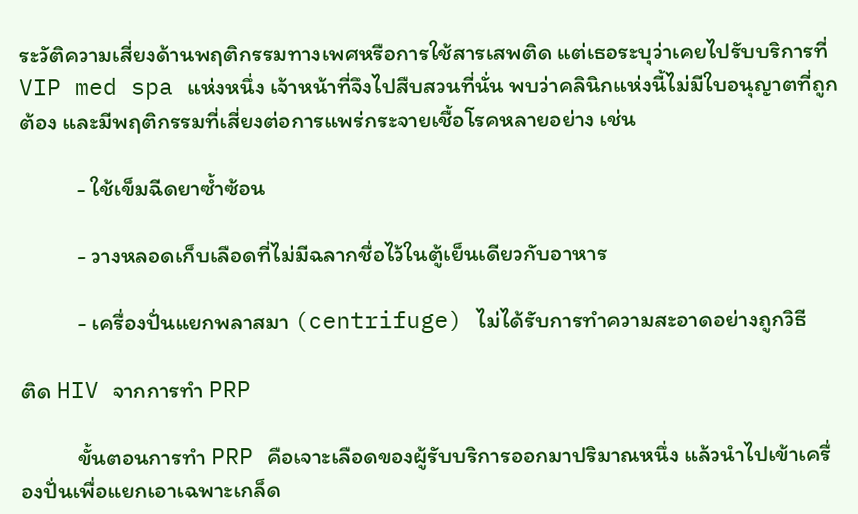ระวัติความเสี่ยงด้านพฤติกรรมทางเพศหรือการใช้สารเสพติด แต่เธอระบุว่าเคยไปรับบริการที่ VIP med spa แห่งหนึ่ง เจ้าหน้าที่จึงไปสืบสวนที่นั่น พบว่าคลินิกแห่งนี้ไม่มีใบอนุญาตที่ถูกต้อง และมีพฤติกรรมที่เสี่ยงต่อการแพร่กระจายเชื้อโรคหลายอย่าง เช่น

           - ใช้เข็มฉีดยาซ้ำซ้อน

           - วางหลอดเก็บเลือดที่ไม่มีฉลากชื่อไว้ในตู้เย็นเดียวกับอาหาร

           - เครื่องปั่นแยกพลาสมา (centrifuge) ไม่ได้รับการทำความสะอาดอย่างถูกวิธี

ติด HIV จากการทำ PRP

           ขั้นตอนการทำ PRP คือเจาะเลือดของผู้รับบริการออกมาปริมาณหนึ่ง แล้วนำไปเข้าเครื่องปั่นเพื่อแยกเอาเฉพาะเกล็ด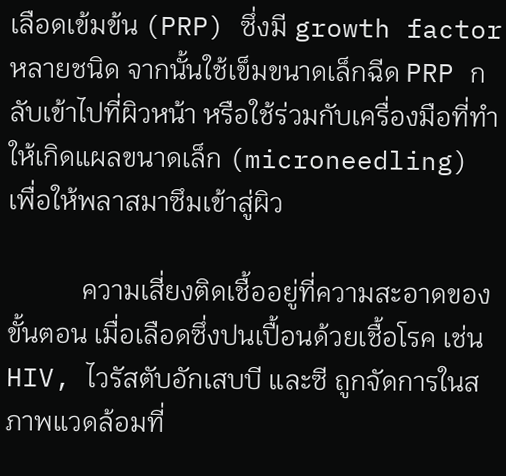เลือดเข้มข้น (PRP) ซึ่งมี growth factor หลายชนิด จากนั้นใช้เข็มขนาดเล็กฉีด PRP กลับเข้าไปที่ผิวหน้า หรือใช้ร่วมกับเครื่องมือที่ทำให้เกิดแผลขนาดเล็ก (microneedling) เพื่อให้พลาสมาซึมเข้าสู่ผิว

           ความเสี่ยงติดเชื้ออยู่ที่ความสะอาดของขั้นตอน เมื่อเลือดซึ่งปนเปื้อนด้วยเชื้อโรค เช่น HIV, ไวรัสตับอักเสบบี และซี ถูกจัดการในสภาพแวดล้อมที่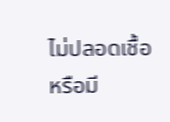ไม่ปลอดเชื้อ หรือมี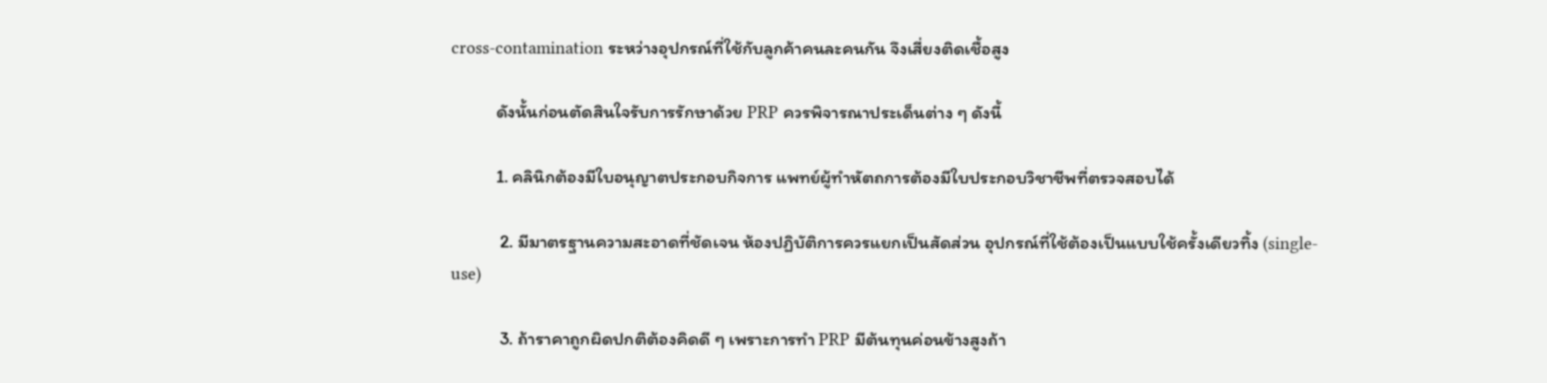cross-contamination ระหว่างอุปกรณ์ที่ใช้กับลูกค้าคนละคนกัน จึงเสี่ยงติดเชื้อสูง

           ดังนั้นก่อนตัดสินใจรับการรักษาด้วย PRP ควรพิจารณาประเด็นต่าง ๆ ดังนี้

           1. คลินิกต้องมีใบอนุญาตประกอบกิจการ แพทย์ผู้ทำหัตถการต้องมีใบประกอบวิชาชีพที่ตรวจสอบได้

            2. มีมาตรฐานความสะอาดที่ชัดเจน ห้องปฏิบัติการควรแยกเป็นสัดส่วน อุปกรณ์ที่ใช้ต้องเป็นแบบใช้ครั้งเดียวทิ้ง (single-use)

            3. ถ้าราคาถูกผิดปกติต้องคิดดี ๆ เพราะการทำ PRP มีต้นทุนค่อนข้างสูงถ้า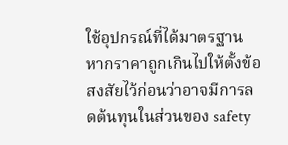ใช้อุปกรณ์ที่ได้มาตรฐาน หากราคาถูกเกินไปให้ตั้งข้อสงสัยไว้ก่อนว่าอาจมีการลดต้นทุนในส่วนของ safety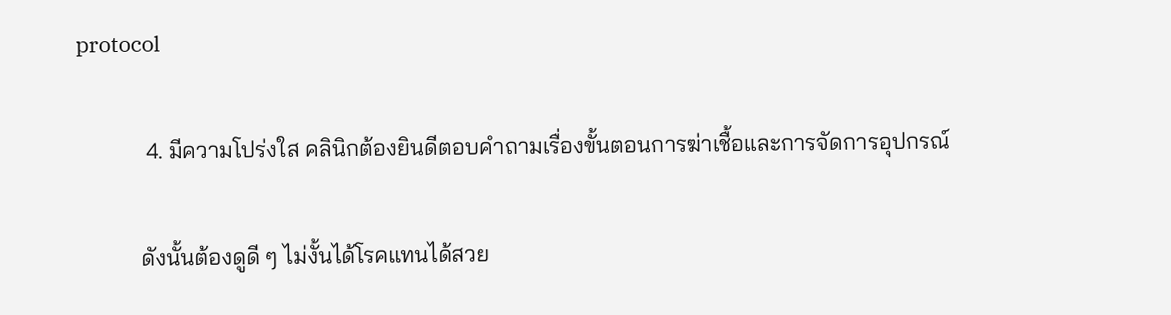protocol

            4. มีความโปร่งใส คลินิกต้องยินดีตอบคำถามเรื่องขั้นตอนการฆ่าเชื้อและการจัดการอุปกรณ์

           ดังนั้นต้องดูดี ๆ ไม่งั้นได้โรคแทนได้สวย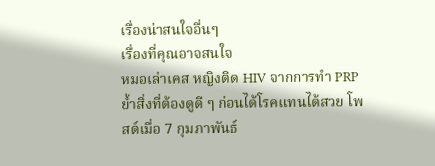เรื่องน่าสนใจอื่นๆ
เรื่องที่คุณอาจสนใจ
หมอเล่าเคส หญิงติด HIV จากการทำ PRP ย้ำสิ่งที่ต้องดูดี ๆ ก่อนได้โรคแทนได้สวย โพสต์เมื่อ 7 กุมภาพันธ์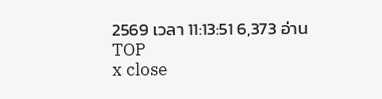2569 เวลา 11:13:51 6,373 อ่าน
TOP
x close